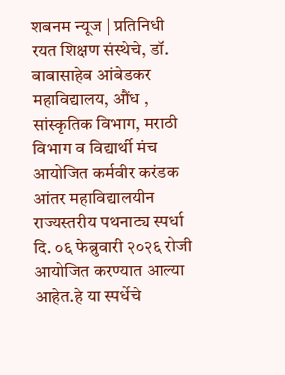शबनम न्यूज | प्रतिनिधी
रयत शिक्षण संस्थेचे, डॉ. बाबासाहेब आंबेडकर महाविद्यालय, औंध , सांस्कृतिक विभाग, मराठी विभाग व विद्यार्थी मंच आयोजित कर्मवीर करंडक आंतर महाविद्यालयीन राज्यस्तरीय पथनाट्य स्पर्धा दि. ०६ फेब्रुवारी २०२६ रोजी आयोजित करण्यात आल्या आहेत.हे या स्पर्धेचे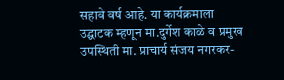सहावे वर्ष आहे. या कार्यक्रमाला उद्घाटक म्हणून मा.दुर्गेश काळे व प्रमुख उपस्थिती मा. प्राचार्य संजय नगरकर-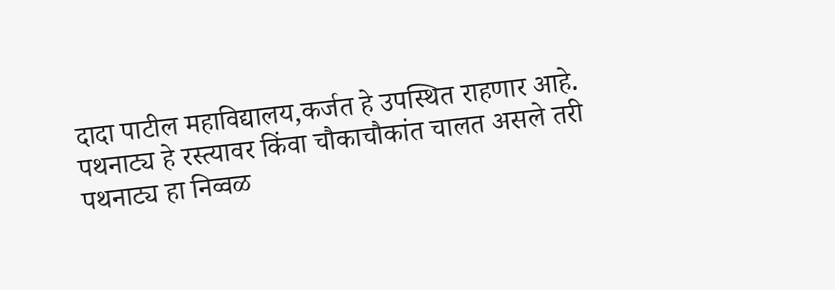दादा पाटील महाविद्यालय,कर्जत हे उपस्थित राहणार आहे.
पथनाट्य हे रस्त्यावर किंवा चौकाचौकांत चालत असले तरी पथनाट्य हा निव्वळ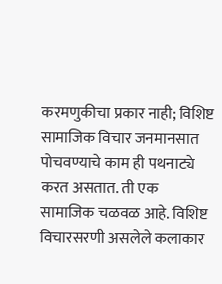करमणुकीचा प्रकार नाही; विशिष्ट सामाजिक विचार जनमानसात पोचवण्याचे काम ही पथनाट्ये करत असतात. ती एक सामाजिक चळवळ आहे. विशिष्ट विचारसरणी असलेले कलाकार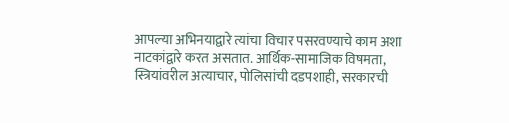आपल्या अभिनयाद्वारे त्यांचा विचार पसरवण्याचे काम अशा नाटकांद्वारे करत असतात. आर्थिक-सामाजिक विषमता, स्त्रियांवरील अत्याचार, पोलिसांची दडपशाही, सरकारची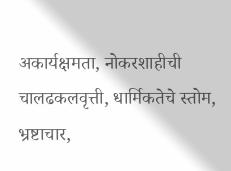अकार्यक्षमता, नोकरशाहीची चालढकलवृत्ती, धार्मिकतेचे स्तोम, भ्रष्टाचार,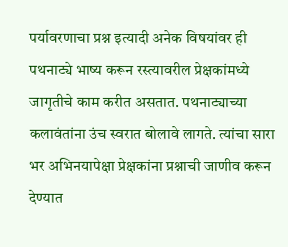पर्यावरणाचा प्रश्न इत्यादी अनेक विषयांवर ही पथनाट्ये भाष्य करून रस्त्यावरील प्रेक्षकांमध्ये जागृतीचे काम करीत असतात. पथनाट्याच्या कलावंतांना उंच स्वरात बोलावे लागते. त्यांचा सारा भर अभिनयापेक्षा प्रेक्षकांना प्रश्नाची जाणीव करून देण्यात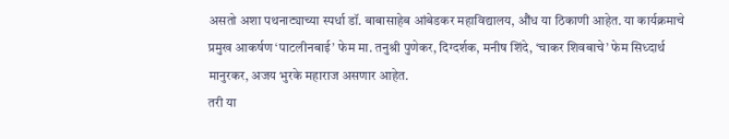असतो अशा पथनाट्याच्या स्पर्धा डॉ. बाबासाहेब आंबेडकर महाविद्यालय, औंध या ठिकाणी आहेत. या कार्यक्रमाचे प्रमुख आकर्षण ‘पाटलीनबाई’ फेम मा. तनुश्री पुणेकर, दिग्दर्शक, मनीष शिंदे, ‘चाकर शिवबाचे’ फेम सिध्दार्थ मानुरकर, अजय भुरके महाराज असणार आहेत.
तरी या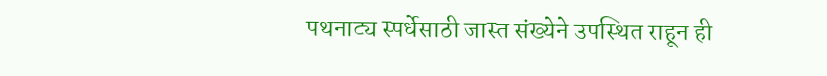पथनाट्य स्पर्धेसाठी जास्त संख्येने उपस्थित राहून ही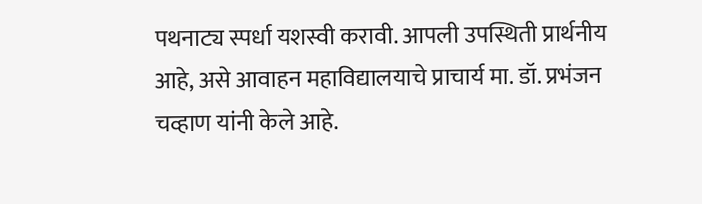पथनाट्य स्पर्धा यशस्वी करावी. आपली उपस्थिती प्रार्थनीय आहे, असे आवाहन महाविद्यालयाचे प्राचार्य मा. डॉ. प्रभंजन चव्हाण यांनी केले आहे.